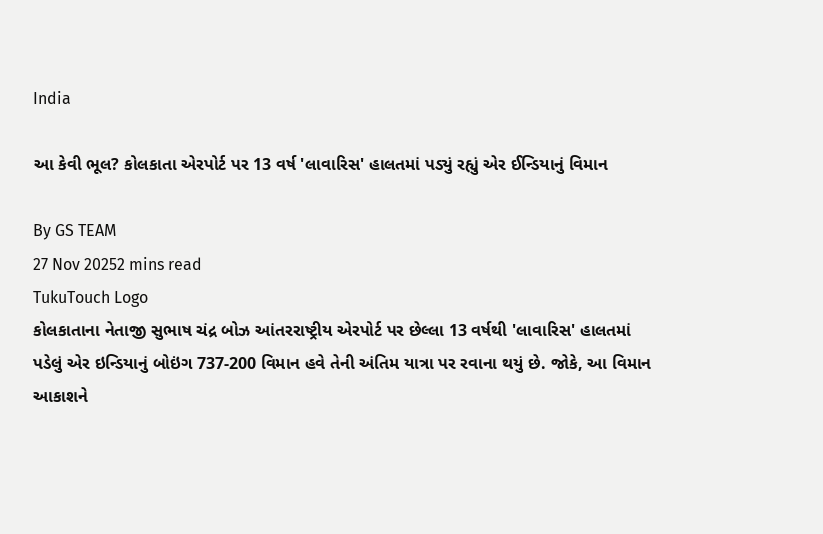India

આ કેવી ભૂલ? કોલકાતા એરપોર્ટ પર 13 વર્ષ 'લાવારિસ' હાલતમાં પડ્યું રહ્યું એર ઈન્ડિયાનું વિમાન

By GS TEAM
27 Nov 20252 mins read
TukuTouch Logo
કોલકાતાના નેતાજી સુભાષ ચંદ્ર બોઝ આંતરરાષ્ટ્રીય એરપોર્ટ પર છેલ્લા 13 વર્ષથી 'લાવારિસ' હાલતમાં પડેલું એર ઇન્ડિયાનું બોઇંગ 737-200 વિમાન હવે તેની અંતિમ યાત્રા પર રવાના થયું છે. જોકે, આ વિમાન આકાશને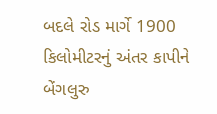બદલે રોડ માર્ગે 1900 કિલોમીટરનું અંતર કાપીને બેંગલુરુ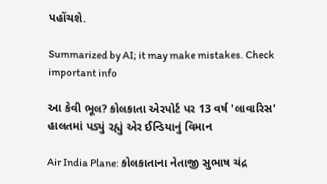પહોંચશે.

Summarized by AI; it may make mistakes. Check important info

આ કેવી ભૂલ? કોલકાતા એરપોર્ટ પર 13 વર્ષ 'લાવારિસ' હાલતમાં પડ્યું રહ્યું એર ઈન્ડિયાનું વિમાન

Air India Plane: કોલકાતાના નેતાજી સુભાષ ચંદ્ર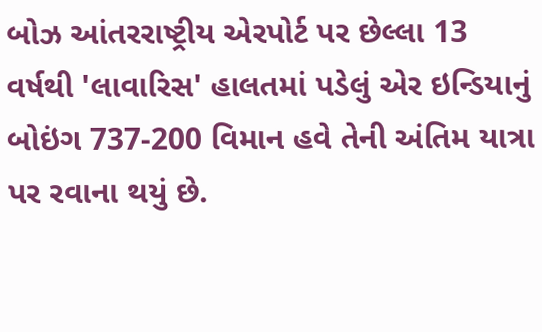બોઝ આંતરરાષ્ટ્રીય એરપોર્ટ પર છેલ્લા 13 વર્ષથી 'લાવારિસ' હાલતમાં પડેલું એર ઇન્ડિયાનું બોઇંગ 737-200 વિમાન હવે તેની અંતિમ યાત્રા પર રવાના થયું છે.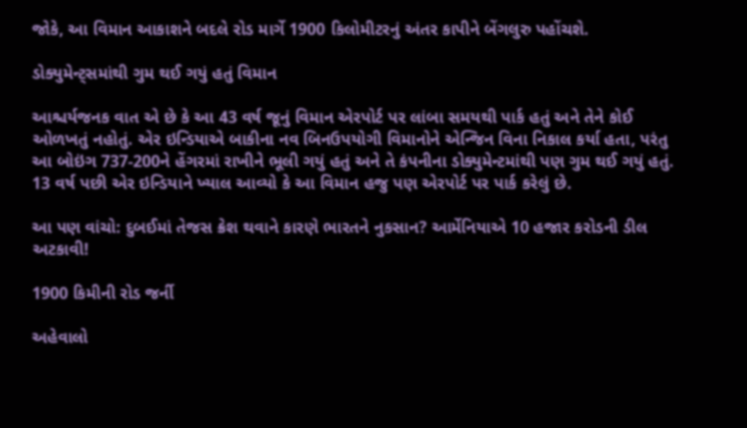જોકે, આ વિમાન આકાશને બદલે રોડ માર્ગે 1900 કિલોમીટરનું અંતર કાપીને બેંગલુરુ પહોંચશે.

ડોક્યુમેન્ટ્સમાંથી ગુમ થઈ ગયું હતું વિમાન

આશ્ચર્યજનક વાત એ છે કે આ 43 વર્ષ જૂનું વિમાન એરપોર્ટ પર લાંબા સમયથી પાર્ક હતું અને તેને કોઈ ઓળખતું નહોતું. એર ઇન્ડિયાએ બાકીના નવ બિનઉપયોગી વિમાનોને એન્જિન વિના નિકાલ કર્યા હતા, પરંતુ આ બોઇંગ 737-200ને હેંગરમાં રાખીને ભૂલી ગયું હતું અને તે કંપનીના ડોક્યુમેન્ટમાંથી પણ ગુમ થઈ ગયું હતું. 13 વર્ષ પછી એર ઇન્ડિયાને ખ્યાલ આવ્યો કે આ વિમાન હજુ પણ એરપોર્ટ પર પાર્ક કરેલું છે.

આ પણ વાંચો: દુબઈમાં તેજસ ક્રેશ થવાને કારણે ભારતને નુકસાન? આર્મેનિયાએ 10 હજાર કરોડની ડીલ અટકાવી!

1900 કિમીની રોડ જર્ની

અહેવાલો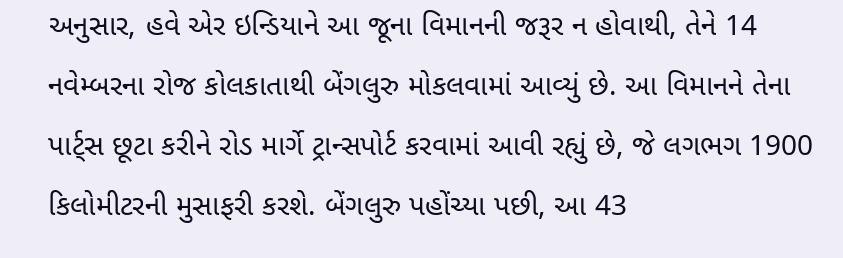અનુસાર, હવે એર ઇન્ડિયાને આ જૂના વિમાનની જરૂર ન હોવાથી, તેને 14 નવેમ્બરના રોજ કોલકાતાથી બેંગલુરુ મોકલવામાં આવ્યું છે. આ વિમાનને તેના પાર્ટ્સ છૂટા કરીને રોડ માર્ગે ટ્રાન્સપોર્ટ કરવામાં આવી રહ્યું છે, જે લગભગ 1900 કિલોમીટરની મુસાફરી કરશે. બેંગલુરુ પહોંચ્યા પછી, આ 43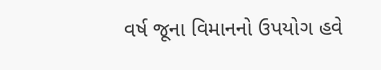વર્ષ જૂના વિમાનનો ઉપયોગ હવે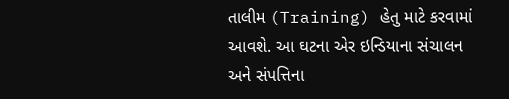તાલીમ (Training) હેતુ માટે કરવામાં આવશે. આ ઘટના એર ઇન્ડિયાના સંચાલન અને સંપત્તિના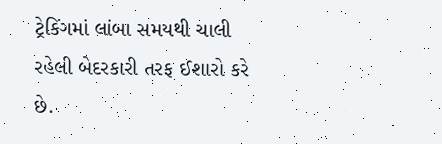ટ્રેકિંગમાં લાંબા સમયથી ચાલી રહેલી બેદરકારી તરફ ઈશારો કરે છે.